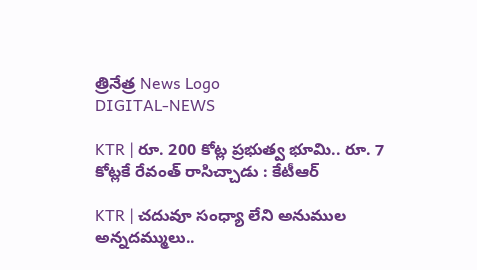త్రినేత్ర News Logo
DIGITAL-NEWS

KTR | రూ. 200 కోట్ల ప్ర‌భుత్వ భూమి.. రూ. 7 కోట్లకే రేవంత్ రాసిచ్చాడు : కేటీఆర్

KTR | చదువూ సంధ్యా లేని అనుముల అన్నదమ్ములు..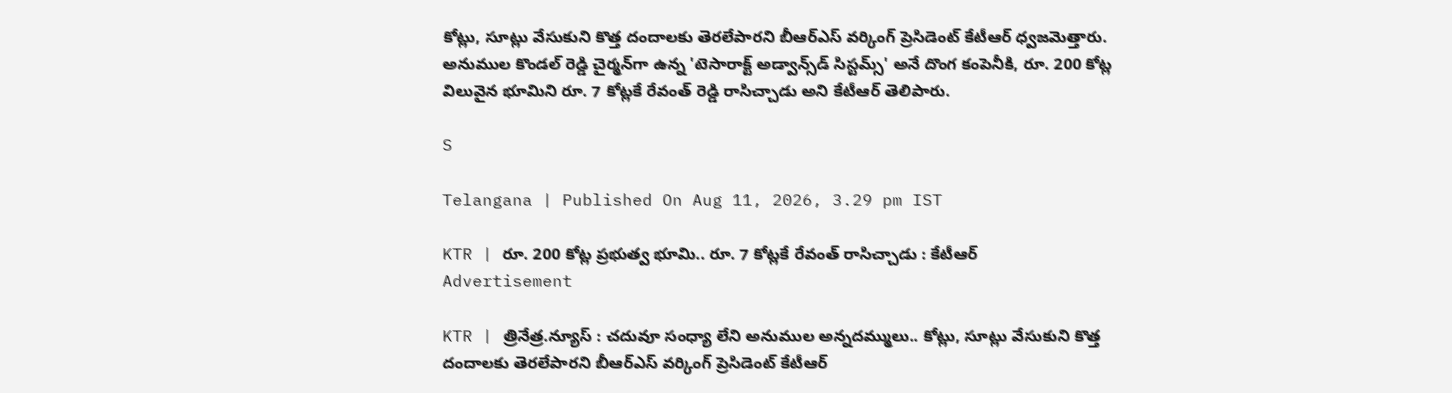కోట్లు, సూట్లు వేసుకుని కొత్త దందాలకు తెరలేపారని బీఆర్ఎస్ వ‌ర్కింగ్ ప్రెసిడెంట్ కేటీఆర్ ధ్వ‌జ‌మెత్తారు. అనుముల కొండల్ రెడ్డి చైర్మన్‌గా ఉన్న 'టెసారాక్ట్ అడ్వాన్స్‌డ్ సిస్టమ్స్' అనే దొంగ కంపెనీకి, రూ. 200 కోట్ల విలువైన భూమిని రూ. 7 కోట్ల‌కే రేవంత్ రెడ్డి రాసిచ్చాడు అని కేటీఆర్ తెలిపారు.

S

Telangana | Published On Aug 11, 2026, 3.29 pm IST

KTR | రూ. 200 కోట్ల ప్ర‌భుత్వ భూమి.. రూ. 7 కోట్లకే రేవంత్ రాసిచ్చాడు : కేటీఆర్
Advertisement

KTR | త్రినేత్ర‌.న్యూస్ : చదువూ సంధ్యా లేని అనుముల అన్నదమ్ములు.. కోట్లు, సూట్లు వేసుకుని కొత్త దందాలకు తెరలేపారని బీఆర్ఎస్ వ‌ర్కింగ్ ప్రెసిడెంట్ కేటీఆర్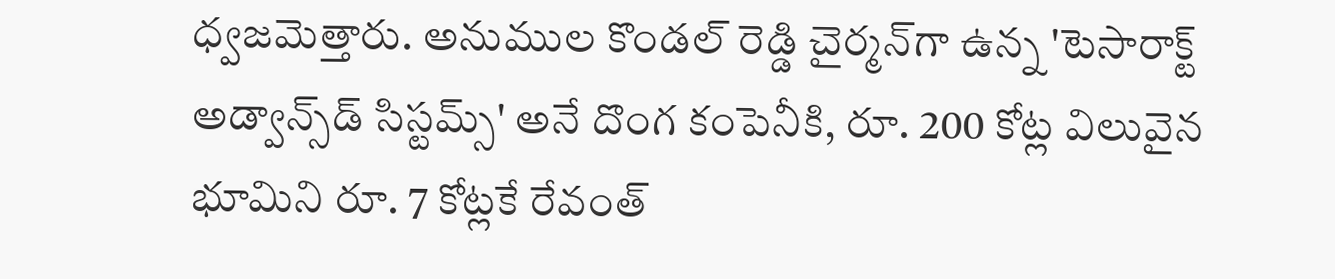ధ్వ‌జ‌మెత్తారు. అనుముల కొండల్ రెడ్డి చైర్మన్‌గా ఉన్న 'టెసారాక్ట్ అడ్వాన్స్‌డ్ సిస్టమ్స్' అనే దొంగ కంపెనీకి, రూ. 200 కోట్ల విలువైన భూమిని రూ. 7 కోట్ల‌కే రేవంత్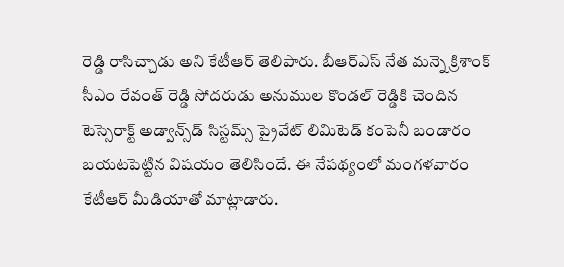రెడ్డి రాసిచ్చాడు అని కేటీఆర్ తెలిపారు. బీఆర్ఎస్ నేత‌ మన్నె క్రిశాంక్ సీఎం రేవంత్ రెడ్డి సోదరుడు అనుముల కొండల్ రెడ్డికి చెందిన టెస్సెరాక్ట్ అడ్వాన్స్‌డ్ సిస్టమ్స్ ప్రైవేట్ లిమిటెడ్ కంపెనీ బండారం బయటపెట్టిన విష‌యం తెలిసిందే. ఈ నేపథ్యంలో మంగ‌ళ‌వారం కేటీఆర్ మీడియాతో మాట్లాడారు.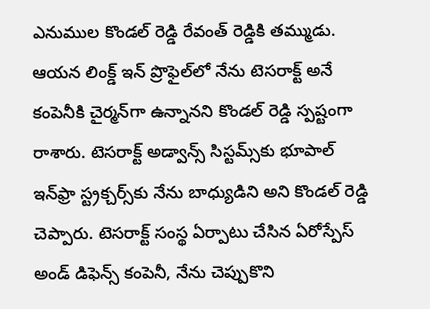ఎనుముల కొండల్ రెడ్డి రేవంత్‌ రెడ్డికి తమ్ముడు. ఆయన లింక్డ్‌ ఇన్‌ ప్రొఫైల్‌లో నేను టెసరాక్ట్‌ అనే కంపెనీకి చైర్మన్‌గా ఉన్నానని కొండల్‌ రెడ్డి స్పష్టంగా రాశారు. టెసరాక్ట్‌ అడ్వాన్స్‌ సిస్టమ్స్‌కు భూపాల్ ఇన్‌ఫ్రా స్ట్రక్చర్స్‌కు నేను బాధ్యుడిని అని కొండల్ రెడ్డి చెప్పారు. టెసరాక్ట్‌ సంస్థ ఏర్పాటు చేసిన ఏరోస్పేస్‌ అండ్‌ డిఫెన్స్‌ కంపెనీ, నేను చెప్పుకొని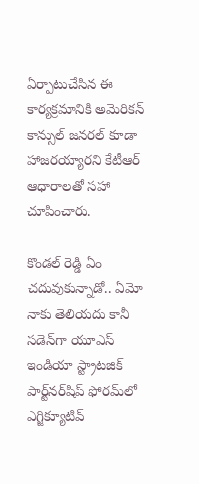ఏర్పాటుచేసిన ఈ కార్యక్రమానికి అమెరికన్‌ కాన్సుల్ జనరల్ కూడా హాజరయ్యారని కేటీఆర్ ఆధారాల‌తో స‌హా చూపించారు.

కొండల్‌ రెడ్డి ఏం చదువుకున్నాడో.. ఏమో నాకు తెలియదు కానీ సడెన్‌గా యూఎస్‌ ఇండియా స్ట్రాటజిక్‌ పార్ట్‌నర్‌షిప్‌ ఫోరమ్‌లో ఎగ్జిక్యూటివ్‌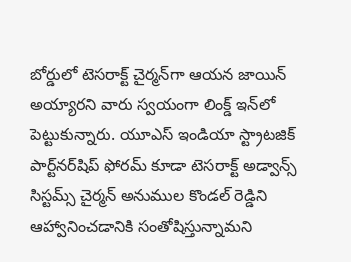బోర్డులో టెసరాక్ట్ చైర్మన్‌గా ఆయన జాయిన్ అయ్యారని వారు స్వయంగా లింక్డ్‌ ఇన్‌లో పెట్టుకున్నారు. యూఎస్‌ ఇండియా స్ట్రాటజిక్‌ పార్ట్‌నర్‌షిప్‌ ఫోరమ్‌ కూడా టెసరాక్ట్‌ అడ్వాన్స్‌ సిస్టమ్స్‌ చైర్మన్ అనుముల కొండల్‌ రెడ్డిని ఆహ్వానించడానికి సంతోషిస్తున్నామని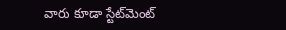వారు కూడా స్టేట్‌మెంట్‌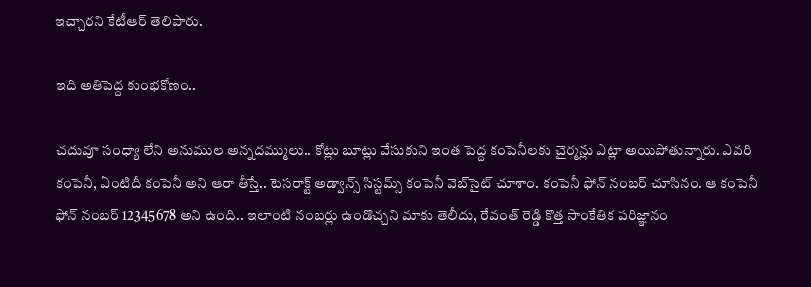ఇచ్చార‌ని కేటీఆర్ తెలిపారు.

ఇది అతిపెద్ద కుంభ‌కోణం..

చదువూ సంధ్యా లేని అనుముల అన్నదమ్ములు.. కోట్లు బూట్లు వేసుకుని ఇంత పెద్ద కంపెనీలకు చైర్మన్లు ఎట్లా అయిపోతున్నారు. ఎవరి కంపెనీ, ఏంటిదీ కంపెనీ అని ఆరా తీస్తే.. టెసరాక్ట్‌ అడ్వాన్స్‌ సిస్టమ్స్‌ కంపెనీ వెబ్‌సైట్‌ చూశాం. కంపెనీ ఫోన్ నంబర్ చూసినం. ఆ కంపెనీ ఫోన్ నంబర్ 12345678 అని ఉంది.. ఇలాంటి నంబర్లు ఉండొచ్చని మాకు తెలీదు, రేవంత్ రెడ్డి కొత్త సాంకేతిక పరిజ్ఞానం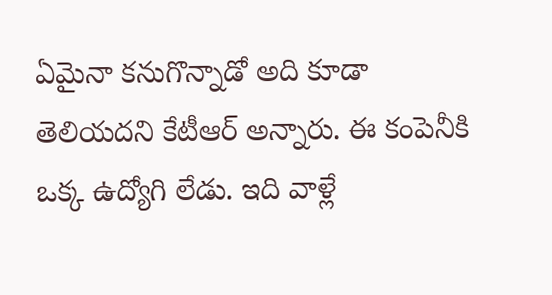ఏమైనా కనుగొన్నాడో అది కూడా తెలియదని కేటీఆర్ అన్నారు. ఈ కంపెనీకి ఒక్క ఉద్యోగి లేడు. ఇది వాళ్లే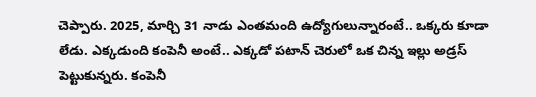చెప్పారు. 2025, మార్చి 31 నాడు ఎంతమంది ఉద్యోగులున్నారంటే.. ఒక్కరు కూడా లేడు. ఎక్కడుంది కంపెనీ అంటే.. ఎక్కడో పటాన్‌ చెరులో ఒక చిన్న ఇల్లు అడ్రస్ పెట్టుకున్నరు. కంపెనీ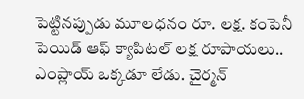పెట్టినప్పుడు మూలధనం రూ. లక్ష. కంపెనీ పెయిడ్‌ ఆఫ్ క్యాపిటల్‌ లక్ష రూపాయలు.. ఎంప్లాయ్ ఒక్కడూ లేడు. చైర్మన్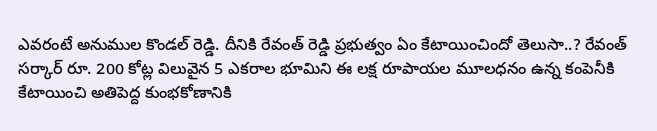ఎవరంటే అనుముల కొండల్ రెడ్డి. దీనికి రేవంత్ రెడ్డి ప్రభుత్వం ఏం కేటాయించిందో తెలుసా..? రేవంత్‌ సర్కార్ రూ. 200 కోట్ల విలువైన 5 ఎకరాల భూమిని ఈ లక్ష రూపాయల మూలధనం ఉన్న కంపెనీకి కేటాయించి అతిపెద్ద కుంభకోణానికి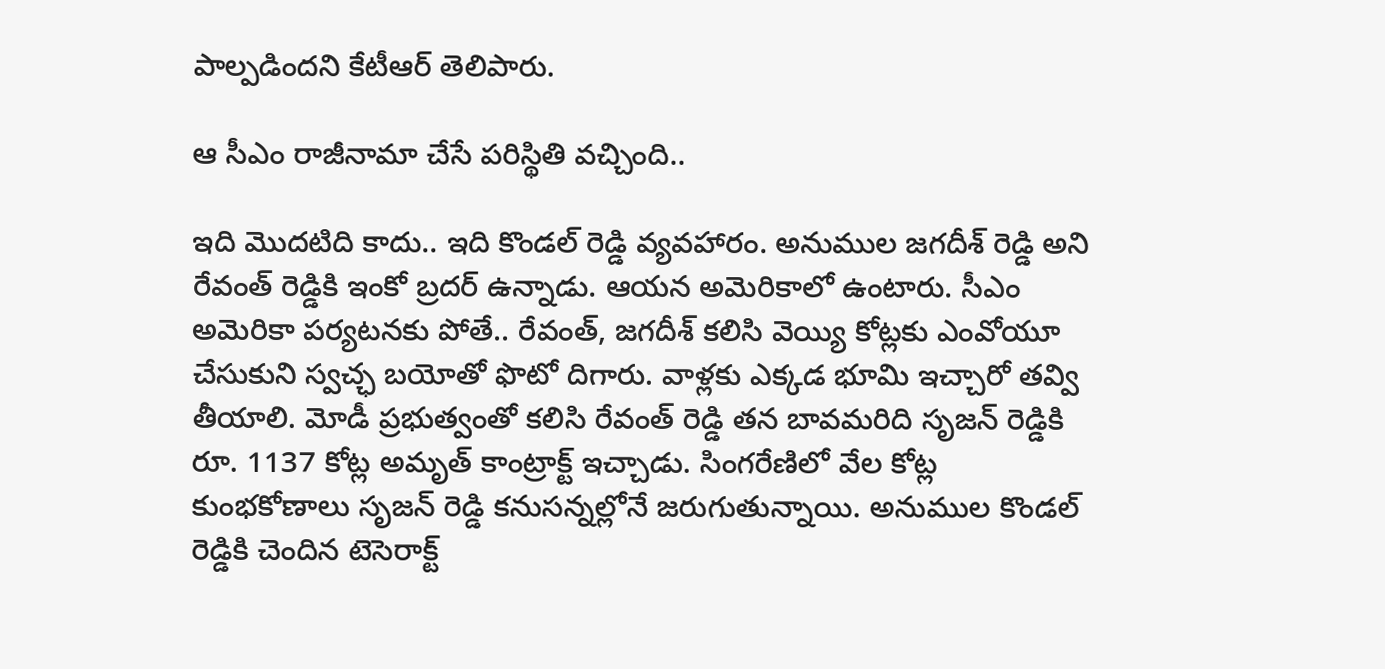పాల్పడింద‌ని కేటీఆర్ తెలిపారు.

ఆ సీఎం రాజీనామా చేసే ప‌రిస్థితి వ‌చ్చింది..

ఇది మొద‌టిది కాదు.. ఇది కొండ‌ల్ రెడ్డి వ్య‌వ‌హారం. అనుముల జ‌గ‌దీశ్ రెడ్డి అని రేవంత్ రెడ్డికి ఇంకో బ్ర‌ద‌ర్ ఉన్నాడు. ఆయ‌న అమెరికాలో ఉంటారు. సీఎం అమెరికా ప‌ర్య‌ట‌న‌కు పోతే.. రేవంత్, జ‌గ‌దీశ్ క‌లిసి వెయ్యి కోట్ల‌కు ఎంవోయూ చేసుకుని స్వ‌చ్ఛ బ‌యోతో ఫొటో దిగారు. వాళ్ల‌కు ఎక్క‌డ భూమి ఇచ్చారో త‌వ్వి తీయాలి. మోడీ ప్రభుత్వంతో కలిసి రేవంత్ రెడ్డి తన బావమరిది సృజన్ రెడ్డికి రూ. 1137 కోట్ల అమృత్ కాంట్రాక్ట్ ఇచ్చాడు. సింగరేణిలో వేల కోట్ల కుంభకోణాలు సృజన్ రెడ్డి కనుసన్నల్లోనే జరుగుతున్నాయి. అనుముల కొండల్ రెడ్డికి చెందిన టెసెరాక్ట్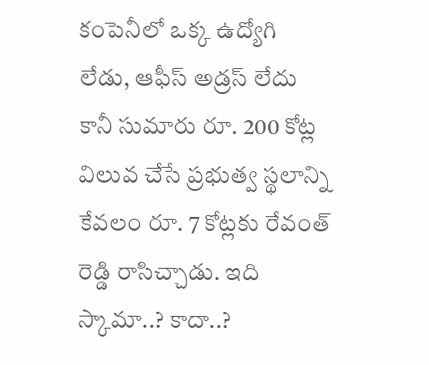కంపెనీలో ఒక్క ఉద్యోగి లేడు, ఆఫీస్ అడ్రస్ లేదు కానీ సుమారు రూ. 200 కోట్ల విలువ చేసే ప్రభుత్వ స్థలాన్ని కేవలం రూ. 7 కోట్లకు రేవంత్ రెడ్డి రాసిచ్చాడు. ఇది స్కామా..? కాదా..?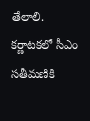తేలాలి. క‌ర్ణాట‌క‌లో సీఎం స‌తీమ‌ణికి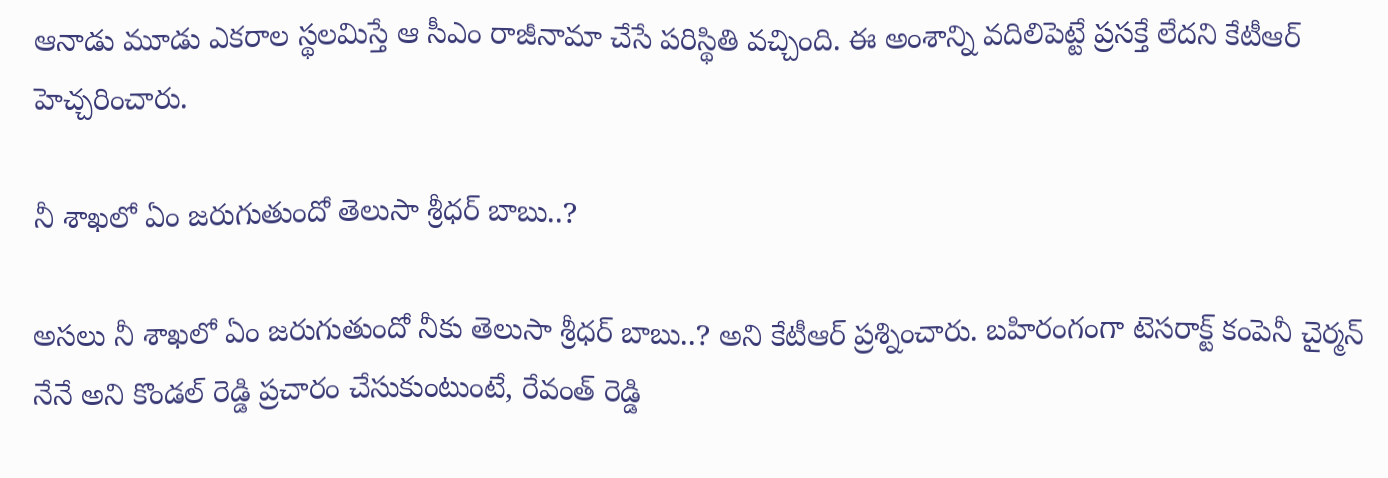ఆనాడు మూడు ఎక‌రాల స్థ‌ల‌మిస్తే ఆ సీఎం రాజీనామా చేసే ప‌రిస్థితి వ‌చ్చింది. ఈ అంశాన్ని వ‌దిలిపెట్టే ప్ర‌స‌క్తే లేద‌ని కేటీఆర్ హెచ్చ‌రించారు.

నీ శాఖ‌లో ఏం జ‌రుగుతుందో తెలుసా శ్రీధ‌ర్ బాబు..?

అసలు నీ శాఖలో ఏం జరుగుతుందో నీకు తెలుసా శ్రీధర్ బాబు..? అని కేటీఆర్ ప్రశ్నించారు. బహిరంగంగా టెసరాక్ట్ కంపెనీ చైర్మన్ నేనే అని కొండల్ రెడ్డి ప్రచారం చేసుకుంటుంటే, రేవంత్ రెడ్డి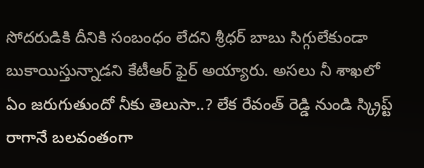సోదరుడికి దీనికి సంబంధం లేదని శ్రీధర్ బాబు సిగ్గులేకుండా బుకాయిస్తున్నాడని కేటీఆర్ ఫైర్ అయ్యారు. అసలు నీ శాఖలో ఏం జరుగుతుందో నీకు తెలుసా..? లేక రేవంత్ రెడ్డి నుండి స్క్రిప్ట్ రాగానే బల‌వంతంగా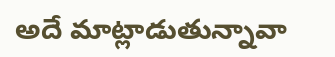అదే మాట్లాడుతున్నావా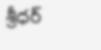శ్రీధర్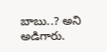బాబు..? అని అడిగారు.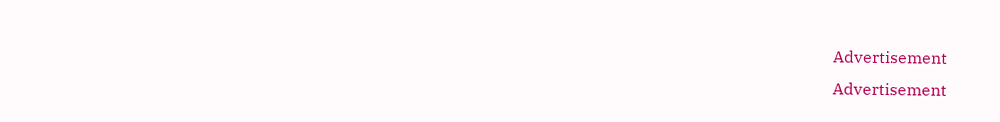Advertisement
Advertisement